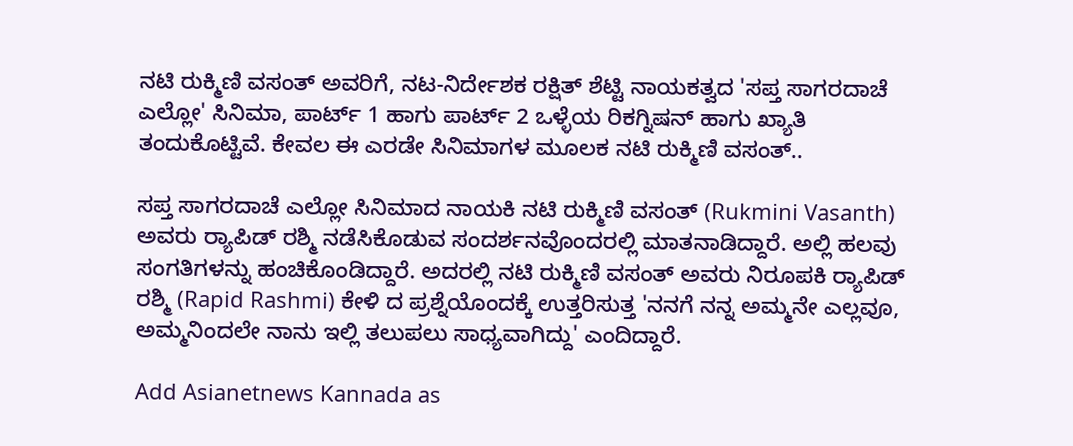ನಟಿ ರುಕ್ಮಿಣಿ ವಸಂತ್ ಅವರಿಗೆ, ನಟ-ನಿರ್ದೇಶಕ ರಕ್ಷಿತ್ ಶೆಟ್ಟಿ ನಾಯಕತ್ವದ 'ಸಪ್ತ ಸಾಗರದಾಚೆ ಎಲ್ಲೋ' ಸಿನಿಮಾ, ಪಾರ್ಟ್ 1 ಹಾಗು ಪಾರ್ಟ್ 2 ಒಳ್ಳೆಯ ರಿಕಗ್ನಿಷನ್ ಹಾಗು ಖ್ಯಾತಿ ತಂದುಕೊಟ್ಟಿವೆ. ಕೇವಲ ಈ ಎರಡೇ ಸಿನಿಮಾಗಳ ಮೂಲಕ ನಟಿ ರುಕ್ಮಿಣಿ ವಸಂತ್..

ಸಪ್ತ ಸಾಗರದಾಚೆ ಎಲ್ಲೋ ಸಿನಿಮಾದ ನಾಯಕಿ ನಟಿ ರುಕ್ಮಿಣಿ ವಸಂತ್ (Rukmini Vasanth) ಅವರು ರ್‍ಯಾಪಿಡ್ ರಶ್ಮಿ ನಡೆಸಿಕೊಡುವ ಸಂದರ್ಶನವೊಂದರಲ್ಲಿ ಮಾತನಾಡಿದ್ದಾರೆ. ಅಲ್ಲಿ ಹಲವು ಸಂಗತಿಗಳನ್ನು ಹಂಚಿಕೊಂಡಿದ್ದಾರೆ. ಅದರಲ್ಲಿ ನಟಿ ರುಕ್ಮಿಣಿ ವಸಂತ್ ಅವರು ನಿರೂಪಕಿ ರ್‍ಯಾಪಿಡ್ ರಶ್ಮಿ (Rapid Rashmi) ಕೇಳಿ ದ ಪ್ರಶ್ನೆಯೊಂದಕ್ಕೆ ಉತ್ತರಿಸುತ್ತ 'ನನಗೆ ನನ್ನ ಅಮ್ಮನೇ ಎಲ್ಲವೂ, ಅಮ್ಮನಿಂದಲೇ ನಾನು ಇಲ್ಲಿ ತಲುಪಲು ಸಾಧ್ಯವಾಗಿದ್ದು' ಎಂದಿದ್ದಾರೆ.

Add Asianetnews Kannada as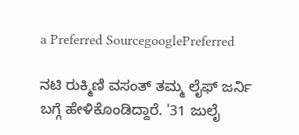a Preferred SourcegooglePreferred

ನಟಿ ರುಕ್ಮಿಣಿ ವಸಂತ್ ತಮ್ಮ ಲೈಫ್ ಜರ್ನಿ ಬಗ್ಗೆ ಹೇಳಿಕೊಂಡಿದ್ದಾರೆ. '31 ಜುಲೈ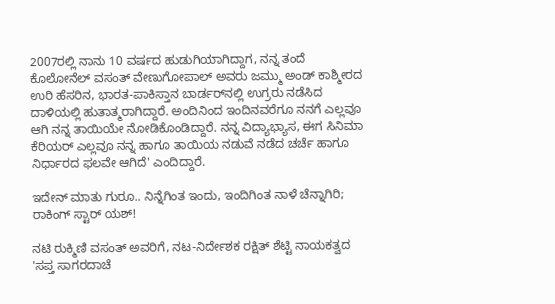2007ರಲ್ಲಿ ನಾನು 10 ವರ್ಷದ ಹುಡುಗಿಯಾಗಿದ್ದಾಗ, ನನ್ನ ತಂದೆ ಕೊಲೋನೆಲ್ ವಸಂತ್ ವೇಣುಗೋಪಾಲ್ ಅವರು ಜಮ್ಮು ಅಂಡ್ ಕಾಶ್ಮೀರದ ಉರಿ ಹೆಸರಿನ, ಭಾರತ-ಪಾಕಿಸ್ತಾನ ಬಾರ್ಡರ್‌ನಲ್ಲಿ ಉಗ್ರರು ನಡೆಸಿದ ದಾಳಿಯಲ್ಲಿ ಹುತಾತ್ಮರಾಗಿದ್ದಾರೆ. ಅಂದಿನಿಂದ ಇಂದಿನವರೆಗೂ ನನಗೆ ಎಲ್ಲವೂ ಆಗಿ ನನ್ನ ತಾಯಿಯೇ ನೋಡಿಕೊಂಡಿದ್ದಾರೆ. ನನ್ನ ವಿದ್ಯಾಭ್ಯಾಸ, ಈಗ ಸಿನಿಮಾ ಕೆರಿಯರ್ ಎಲ್ಲವೂ ನನ್ನ ಹಾಗೂ ತಾಯಿಯ ನಡುವೆ ನಡೆದ ಚರ್ಚೆ ಹಾಗೂ ನಿರ್ಧಾರದ ಫಲವೇ ಆಗಿದೆ' ಎಂದಿದ್ದಾರೆ.

ಇದೇನ್ ಮಾತು ಗುರೂ.. ನಿನ್ನೆಗಿಂತ ಇಂದು, ಇಂದಿಗಿಂತ ನಾಳೆ ಚೆನ್ನಾಗಿರಿ; ರಾಕಿಂಗ್ ಸ್ಟಾರ್ ಯಶ್!

ನಟಿ ರುಕ್ಮಿಣಿ ವಸಂತ್ ಅವರಿಗೆ, ನಟ-ನಿರ್ದೇಶಕ ರಕ್ಷಿತ್ ಶೆಟ್ಟಿ ನಾಯಕತ್ವದ 'ಸಪ್ತ ಸಾಗರದಾಚೆ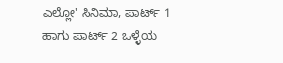ಎಲ್ಲೋ' ಸಿನಿಮಾ, ಪಾರ್ಟ್ 1 ಹಾಗು ಪಾರ್ಟ್ 2 ಒಳ್ಳೆಯ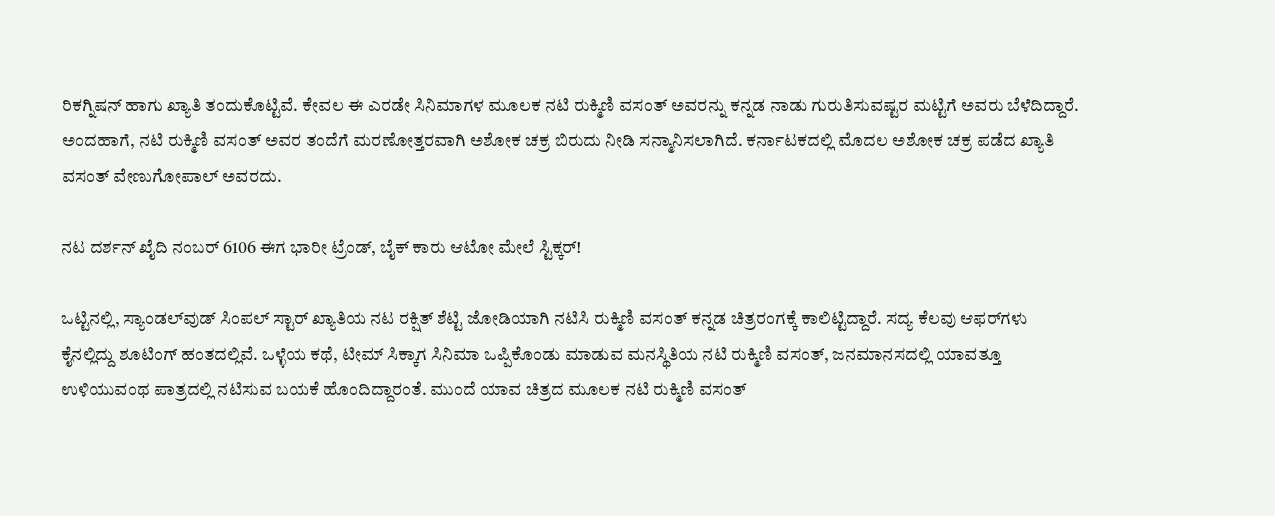ರಿಕಗ್ನಿಷನ್ ಹಾಗು ಖ್ಯಾತಿ ತಂದುಕೊಟ್ಟಿವೆ. ಕೇವಲ ಈ ಎರಡೇ ಸಿನಿಮಾಗಳ ಮೂಲಕ ನಟಿ ರುಕ್ಮಿಣಿ ವಸಂತ್ ಅವರನ್ನು ಕನ್ನಡ ನಾಡು ಗುರುತಿಸುವಷ್ಟರ ಮಟ್ಟಿಗೆ ಅವರು ಬೆಳೆದಿದ್ದಾರೆ. ಅಂದಹಾಗೆ, ನಟಿ ರುಕ್ಮಿಣಿ ವಸಂತ್ ಅವರ ತಂದೆಗೆ ಮರಣೋತ್ತರವಾಗಿ ಅಶೋಕ ಚಕ್ರ ಬಿರುದು ನೀಡಿ ಸನ್ಮಾನಿಸಲಾಗಿದೆ. ಕರ್ನಾಟಕದಲ್ಲಿ ಮೊದಲ ಅಶೋಕ ಚಕ್ರ ಪಡೆದ ಖ್ಯಾತಿ ವಸಂತ್ ವೇಣುಗೋಪಾಲ್ ಅವರದು.

ನಟ ದರ್ಶನ್ ಖೈದಿ ನಂಬರ್ 6106 ಈಗ ಭಾರೀ ಟ್ರೆಂಡ್, ಬೈಕ್ ಕಾರು ಆಟೋ ಮೇಲೆ ಸ್ಟಿಕ್ಕರ್!

ಒಟ್ಟಿನಲ್ಲಿ, ಸ್ಯಾಂಡಲ್‌ವುಡ್ ಸಿಂಪಲ್ ಸ್ಟಾರ್ ಖ್ಯಾತಿಯ ನಟ ರಕ್ಷಿತ್ ಶೆಟ್ಟಿ ಜೋಡಿಯಾಗಿ ನಟಿಸಿ ರುಕ್ಮಿಣಿ ವಸಂತ್ ಕನ್ನಡ ಚಿತ್ರರಂಗಕ್ಕೆ ಕಾಲಿಟ್ಟಿದ್ದಾರೆ. ಸದ್ಯ ಕೆಲವು ಆಫರ್‌ಗಳು ಕೈನಲ್ಲಿದ್ದು ಶೂಟಿಂಗ್ ಹಂತದಲ್ಲಿವೆ. ಒಳ್ಳೆಯ ಕಥೆ, ಟೀಮ್ ಸಿಕ್ಕಾಗ ಸಿನಿಮಾ ಒಪ್ಪಿಕೊಂಡು ಮಾಡುವ ಮನಸ್ಥಿತಿಯ ನಟಿ ರುಕ್ಮಿಣಿ ವಸಂತ್, ಜನಮಾನಸದಲ್ಲಿ ಯಾವತ್ತೂ ಉಳಿಯುವಂಥ ಪಾತ್ರದಲ್ಲಿ ನಟಿಸುವ ಬಯಕೆ ಹೊಂದಿದ್ದಾರಂತೆ. ಮುಂದೆ ಯಾವ ಚಿತ್ರದ ಮೂಲಕ ನಟಿ ರುಕ್ಮಿಣಿ ವಸಂತ್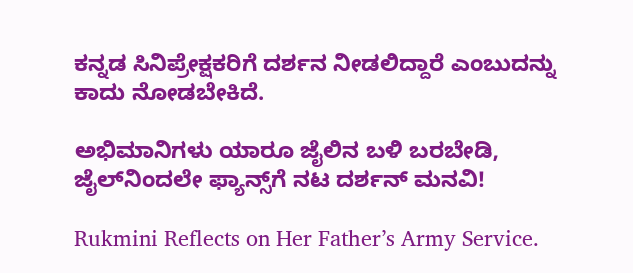ಕನ್ನಡ ಸಿನಿಪ್ರೇಕ್ಷಕರಿಗೆ ದರ್ಶನ ನೀಡಲಿದ್ದಾರೆ ಎಂಬುದನ್ನು ಕಾದು ನೋಡಬೇಕಿದೆ.

ಅಭಿಮಾನಿಗಳು ಯಾರೂ ಜೈಲಿನ ಬಳಿ ಬರಬೇಡಿ, ಜೈಲ್‌ನಿಂದಲೇ ಫ್ಯಾನ್ಸ್‌ಗೆ ನಟ ದರ್ಶನ್ ಮನವಿ!

Rukmini Reflects on Her Father’s Army Service.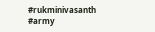#rukminivasanth #army